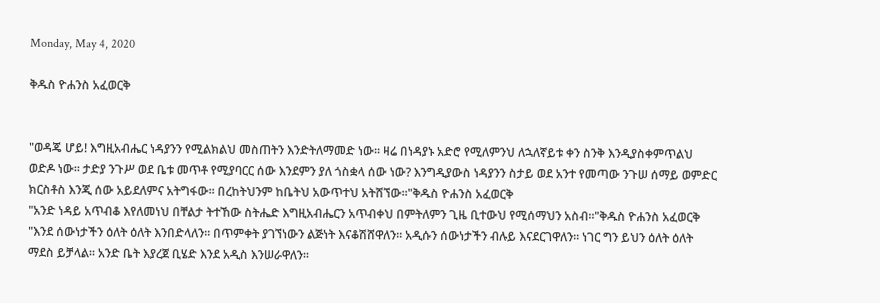Monday, May 4, 2020

ቅዱስ ዮሐንስ አፈወርቅ


"ወዳጄ ሆይ! እግዚአብሔር ነዳያንን የሚልክልህ መስጠትን እንድትለማመድ ነው፡፡ ዛሬ በነዳያኑ አድሮ የሚለምንህ ለኋለኛይቱ ቀን ስንቅ እንዲያስቀምጥልህ ወድዶ ነው፡፡ ታድያ ንጉሥ ወደ ቤቱ መጥቶ የሚያባርር ሰው እንደምን ያለ ጎስቋላ ሰው ነው? እንግዲያውስ ነዳያንን ስታይ ወደ አንተ የመጣው ንጉሠ ሰማይ ወምድር ክርስቶስ እንጂ ሰው አይደለምና አትግፋው፡፡ በረከትህንም ከቤትህ አውጥተህ አትሸኘው፡፡"ቅዱስ ዮሐንስ አፈወርቅ
"አንድ ነዳይ አጥብቆ እየለመነህ በቸልታ ትተኸው ስትሔድ እግዚአብሔርን አጥብቀህ በምትለምን ጊዜ ቢተውህ የሚሰማህን አስብ።"ቅዱስ ዮሐንስ አፈወርቅ
"እንደ ሰውነታችን ዕለት ዕለት እንበድላለን፡፡ በጥምቀት ያገኘነውን ልጅነት እናቆሽሸዋለን፡፡ አዲሱን ሰውነታችን ብሉይ እናደርገዋለን፡፡ ነገር ግን ይህን ዕለት ዕለት ማደስ ይቻላል፡፡ አንድ ቤት እያረጀ ቢሄድ እንደ አዲስ እንሠራዋለን፡፡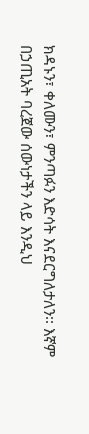ክዳኑን፣ ቀለሙን፣ ምንጣፉን እድሳት እናደርግለታለን፡፡ እኛም በኃጢአት ባረጀው ሰውነታችን ላይ እንዲህ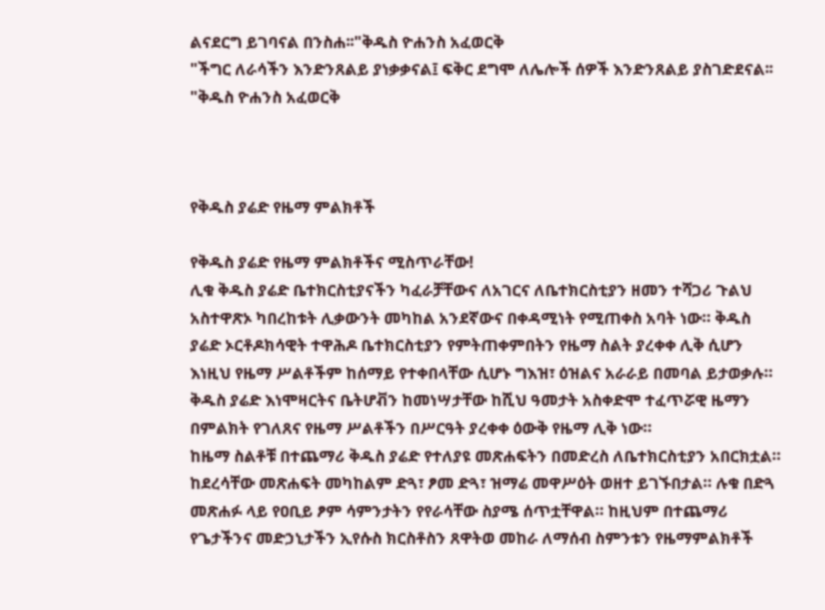ልናደርግ ይገባናል በንስሐ፡፡"ቅዱስ ዮሐንስ አፈወርቅ
"ችግር ለራሳችን እንድንጸልይ ያነቃቃናል፤ ፍቅር ደግሞ ለሌሎች ሰዎች እንድንጸልይ ያስገድደናል፡፡"ቅዱስ ዮሐንስ አፈወርቅ



የቅዱስ ያሬድ የዜማ ምልክቶች

የቅዱስ ያሬድ የዜማ ምልክቶችና ሚስጥራቸው!
ሊቁ ቅዱስ ያሬድ ቤተክርስቲያናችን ካፈራቻቸውና ለአገርና ለቤተክርስቲያን ዘመን ተሻጋሪ ጉልህ አስተዋጽኦ ካበረከቱት ሊቃውንት መካከል አንደኛውና በቀዳሚነት የሚጠቀስ አባት ነው። ቅዱስ ያሬድ ኦርቶዶክሳዊት ተዋሕዶ ቤተክርስቲያን የምትጠቀምበትን የዜማ ስልት ያረቀቀ ሊቅ ሲሆን እነዚህ የዜማ ሥልቶችም ከሰማይ የተቀበላቸው ሲሆኑ ግእዝ፣ ዕዝልና አራራይ በመባል ይታወቃሉ። ቅዱስ ያሬድ እነሞዛርትና ቤትሆቭን ከመነሣታቸው ከሺህ ዓመታት አስቀድሞ ተፈጥሯዊ ዜማን በምልክት የገለጸና የዜማ ሥልቶችን በሥርዓት ያረቀቀ ዕውቅ የዜማ ሊቅ ነው።
ከዜማ ስልቶቹ በተጨማሪ ቅዱስ ያሬድ የተለያዩ መጽሐፍትን በመድረስ ለቤተክርስቲያን አበርክቷል። ከደረሳቸው መጽሐፍት መካከልም ድጓ፣ ፆመ ድጓ፣ ዝማሬ መዋሥዕት ወዘተ ይገኙበታል። ሉቁ በድጓ መጽሐፉ ላይ የዐቢይ ፆም ሳምንታትን የየራሳቸው ስያሜ ሰጥቷቸዋል። ከዚህም በተጨማሪ የጌታችንና መድኃኒታችን ኢየሱስ ክርስቶስን ጸዋትወ መከራ ለማሰብ ስምንቱን የዜማምልክቶች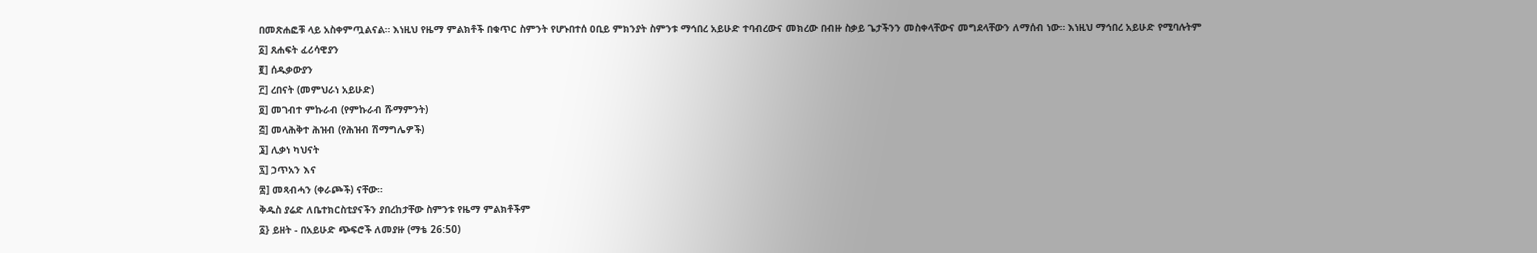በመጽሐፎቹ ላይ አስቀምጧልናል። እነዚህ የዜማ ምልክቶች በቁጥር ስምንት የሆኑበተሰ ዐቢይ ምክንያት ስምንቱ ማኅበረ አይሁድ ተባብረውና መክረው በብዙ ስቃይ ጌታችንን መስቀላቸውና መግደላቸውን ለማሰብ ነው። እነዚህ ማኅበረ አይሁድ የሚባሉትም
፩] ጸሐፍት ፈሪሳዊያን
፪] ሰዱቃውያን
፫] ረበናት (መምህራነ አይሁድ)
፬] መገብተ ምኩራብ (የምኩራብ ሹማምንት)
፭] መላሕቅተ ሕዝብ (የሕዝብ ሽማግሌዎች)
፮] ሊቃነ ካህናት
፯] ኃጥአን እና
፰] መጻብሓን (ቀራጮች) ናቸው።
ቅዱስ ያሬድ ለቤተክርስቲያናችን ያበረከታቸው ስምንቱ የዜማ ምልክቶችም
፩} ይዘት - በአይሁድ ጭፍሮች ለመያዙ (ማቴ 26:50)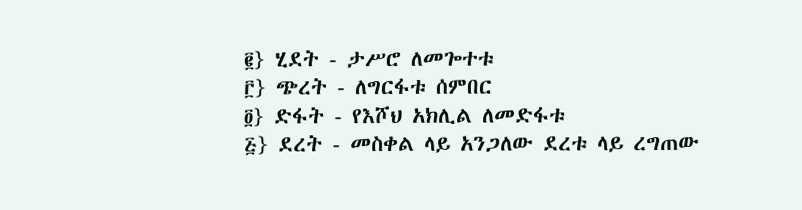፪} ሂደት - ታሥሮ ለመጐተቱ
፫} ጭረት - ለግርፋቱ ሰምበር
፬} ድፋት - የእሾህ አክሊል ለመድፋቱ
፭} ደረት - መስቀል ላይ አንጋለው ደረቱ ላይ ረግጠው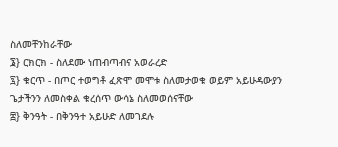ስለመቸንከራቸው
፮} ርክርክ - ስለደሙ ነጠብጣብና አወራረድ
፯} ቁርጥ - በጦር ተወግቶ ፈጽሞ መሞቱ ስለመታወቁ ወይም አይሁዳውያን ጌታችንን ለመስቀል ቁረሰጥ ውሳኔ ስለመወሰናቸው
፰} ቅንዓት - በቅንዓተ አይሁድ ለመገደሉ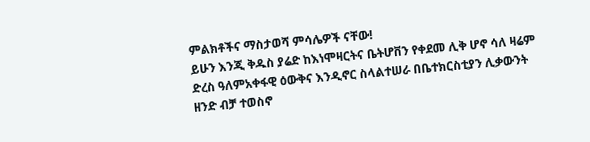ምልክቶችና ማስታወሻ ምሳሌዎች ናቸው!
ይሁን እንጂ ቅዱስ ያሬድ ከእነሞዛርትና ቤትሆቨን የቀደመ ሊቅ ሆኖ ሳለ ዛሬም ድረስ ዓለምአቀፋዊ ዕውቅና እንዲኖር ስላልተሠራ በቤተክርስቲያን ሊቃውንት ዘንድ ብቻ ተወስኖ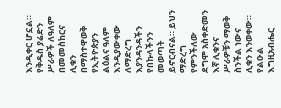እንዲቀር ሆኗል። የቅዱስ ያሬድን ሥራዎች ለዓለም በመመስከርና ሊቁን በማስተዋወቅ የኢትዮጵያን ልዕልና ዓለም እንዲያውቀው ለማድረግ እያንዳንዳችን የበኩላችንን መወጣት ይኖርብናል። ይህን ማድረግ የምንችለው ደግሞ አስቀድመን እኛ ሊቁንና ሥራዎቹን ማወቅ ስንችል ነውና ሊቁን እንወቀው። የልዑል እግዚአብሔር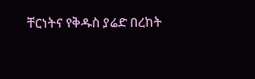ቸርነትና የቅዱስ ያሬድ በረከት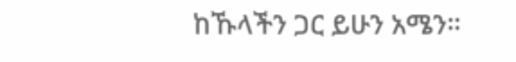ከኹላችን ጋር ይሁን አሜን።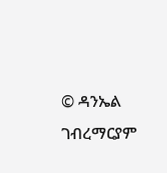© ዳንኤል ገብረማርያም